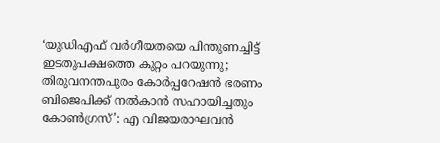‘യുഡിഎഫ് വർഗീയതയെ പിന്തുണച്ചിട്ട് ഇടതുപക്ഷത്തെ കുറ്റം പറയുന്നു; തിരുവനന്തപുരം കോർപ്പറേഷൻ ഭരണം ബിജെപിക്ക് നൽകാൻ സഹായിച്ചതും കോൺഗ്രസ്’: എ വിജയരാഘവൻ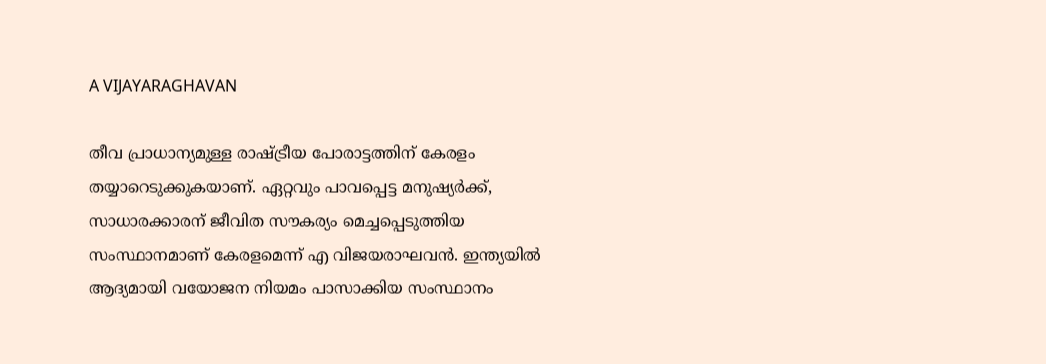A VIJAYARAGHAVAN

തീവ പ്രാധാന്യമുള്ള രാഷ്ട്രീയ പോരാട്ടത്തിന് കേരളം തയ്യാറെടുക്കുകയാണ്. ഏറ്റവും പാവപ്പെട്ട മനുഷ്യർക്ക്, സാധാരക്കാരന് ജീവിത സൗകര്യം മെച്ചപ്പെടുത്തിയ സംസ്ഥാനമാണ് കേരളമെന്ന് എ വിജയരാഘവൻ. ഇന്ത്യയിൽ ആദ്യമായി വയോജന നിയമം പാസാക്കിയ സംസ്ഥാനം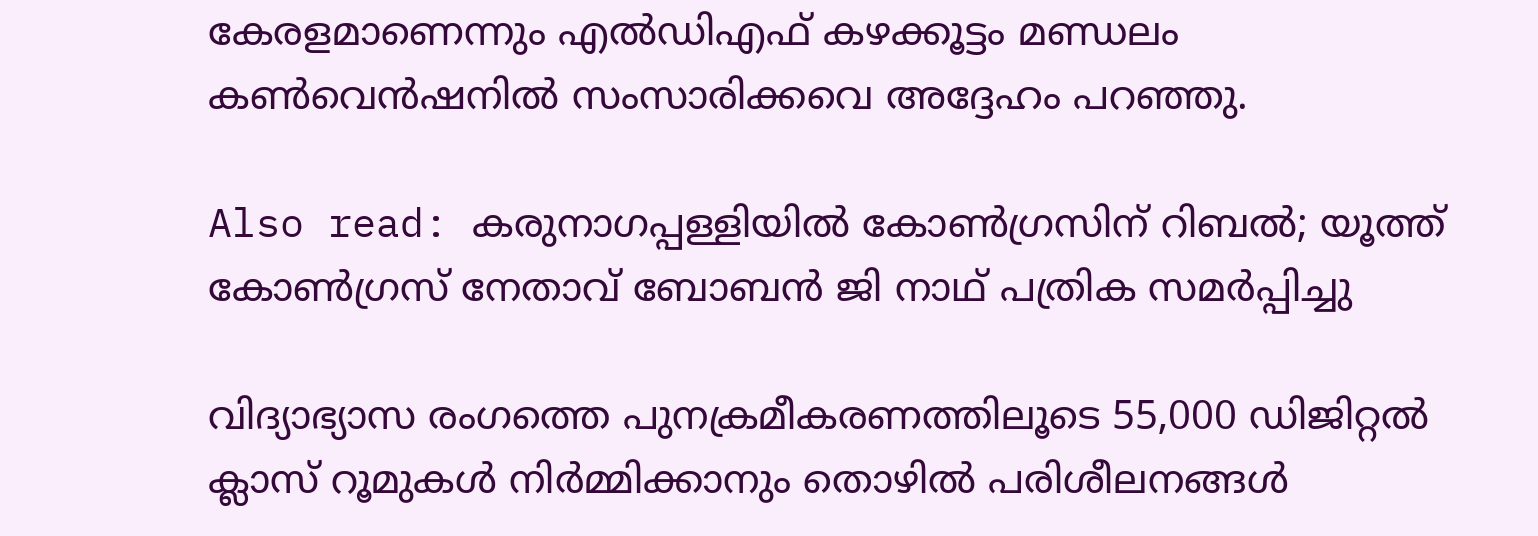കേരളമാണെന്നും എൽഡിഎഫ് കഴക്കൂട്ടം മണ്ഡലം കൺവെൻഷനിൽ സംസാരിക്കവെ അദ്ദേഹം പറഞ്ഞു.

Also read: കരുനാഗപ്പള്ളിയിൽ കോൺഗ്രസിന് റിബൽ; യൂത്ത് കോൺഗ്രസ് നേതാവ് ബോബൻ ജി നാഥ് പത്രിക സമർപ്പിച്ചു

വിദ്യാഭ്യാസ രംഗത്തെ പുനക്രമീകരണത്തിലൂടെ 55,000 ഡിജിറ്റൽ ക്ലാസ് റൂമുകൾ നിർമ്മിക്കാനും തൊഴിൽ പരിശീലനങ്ങൾ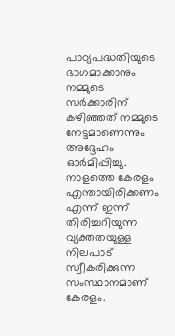പാഠ്യപദ്ധതിയുടെ ഭാഗമാക്കാനും നമ്മുടെ സർക്കാരിന് കഴിഞ്ഞത് നമ്മുടെ നേട്ടമാണെന്നും അദ്ദേഹം ഓർമിപ്പിച്ചു. നാളത്തെ കേരളം എന്തായിരിക്കണം എന്ന് ഇന്ന് തിരിച്ചറിയുന്ന വ്യക്തതയുള്ള നിലപാട് സ്വീകരിക്കുന്ന സംസ്ഥാനമാണ് കേരളം.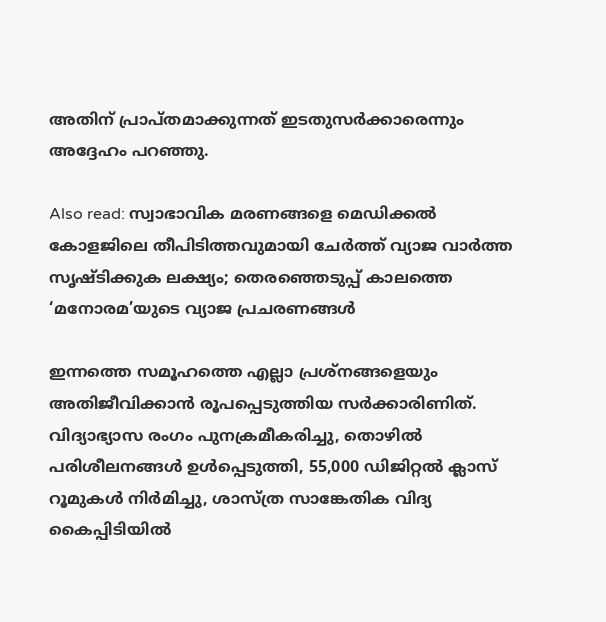അതിന് പ്രാപ്തമാക്കുന്നത് ഇടതുസർക്കാരെന്നും അദ്ദേഹം പറഞ്ഞു.

Also read: സ്വാഭാവിക മരണങ്ങളെ മെഡിക്കൽ കോളജിലെ തീപിടിത്തവുമായി ചേർത്ത് വ്യാജ വാർത്ത സൃഷ്ടിക്കുക ലക്ഷ്യം; തെരഞ്ഞെടുപ്പ് കാലത്തെ ‘മനോരമ’യുടെ വ്യാജ പ്രചരണങ്ങള്‍

ഇന്നത്തെ സമൂഹത്തെ എല്ലാ പ്രശ്നങ്ങളെയും അതിജീവിക്കാൻ രൂപപ്പെടുത്തിയ സർക്കാരിണിത്. വിദ്യാഭ്യാസ രംഗം പുനക്രമീകരിച്ചു, തൊഴിൽ പരിശീലനങ്ങൾ ഉൾപ്പെടുത്തി, 55,000 ഡിജിറ്റൽ ക്ലാസ് റൂമുകൾ നിർമിച്ചു, ശാസ്ത്ര സാങ്കേതിക വിദ്യ കൈപ്പിടിയിൽ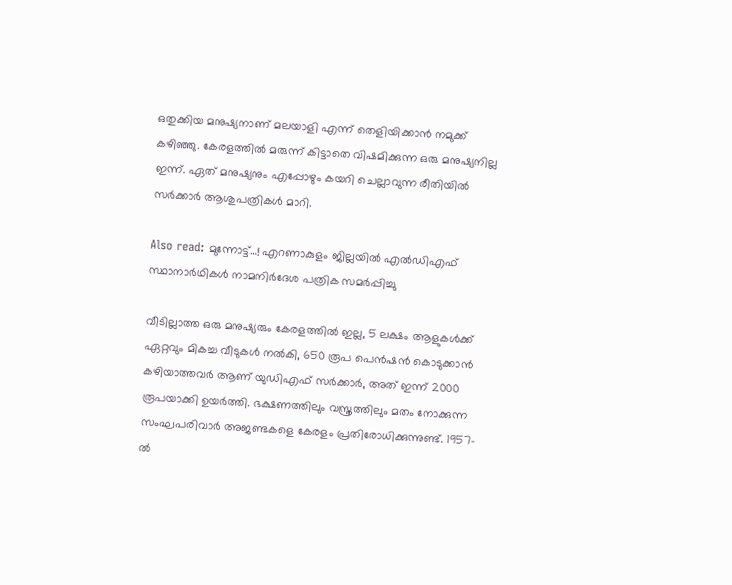ഒതുക്കിയ മനുഷ്യനാണ് മലയാളി എന്ന് തെളിയിക്കാൻ നമുക്ക് കഴിഞ്ഞു. കേരളത്തിൽ മരുന്ന് കിട്ടാതെ വിഷമിക്കുന്ന ഒരു മനുഷ്യനില്ല ഇന്ന്. ഏത് മനുഷ്യനും എപ്പോഴും കയറി ചെല്ലാവുന്ന രീതിയിൽ സർക്കാർ ആശുപത്രികൾ മാറി.

Also read: മുന്നോട്ട്…! എറണാകുളം ജില്ലയിൽ എൽഡിഎഫ് സ്ഥാനാർഥികൾ നാമനിർദേശ പത്രിക സമർപ്പിച്ചു

വീടില്ലാത്ത ഒരു മനുഷ്യരും കേരളത്തിൽ ഇല്ല, 5 ലക്ഷം ആളുകൾക്ക് ഏറ്റവും മികച്ച വീടുകൾ നൽകി, 650 രൂപ പെൻഷൻ കൊടുക്കാൻ കഴിയാത്തവർ ആണ് യുഡിഎഫ് സർക്കാർ, അത് ഇന്ന് 2000 രൂപയാക്കി ഉയർത്തി. ഭക്ഷണത്തിലും വസ്ത്രത്തിലും മതം നോക്കുന്ന സംഘപരിവാർ അജണ്ടകളെ കേരളം പ്രതിരോധിക്കുന്നുണ്ട്. 1957-ൽ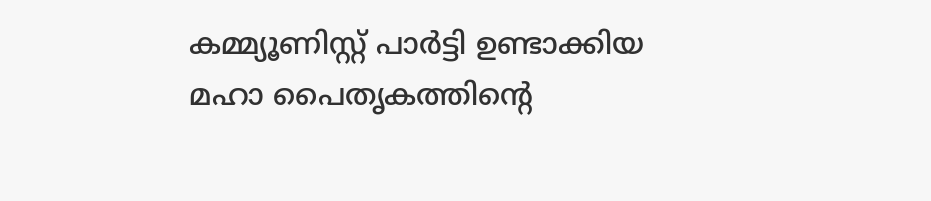കമ്മ്യൂണിസ്റ്റ് പാർട്ടി ഉണ്ടാക്കിയ മഹാ പൈതൃകത്തിന്റെ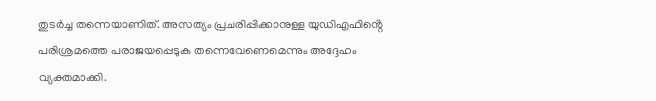തുടർച്ച തന്നെയാണിത്. അസത്യം പ്രചരിപ്പിക്കാനുള്ള യുഡിഎഫിൻ്റെ പരിശ്രമത്തെ പരാജയപ്പെടുക തന്നെവേണെമെന്നും അദ്ദേഹം വ്യക്തമാക്കി.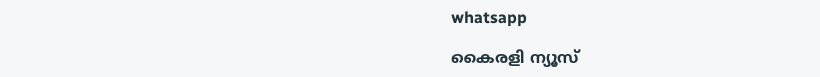whatsapp

കൈരളി ന്യൂസ്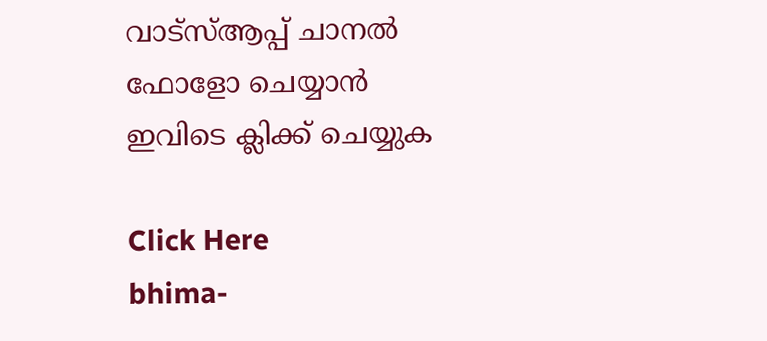വാട്‌സ്ആപ്പ് ചാനല്‍ ഫോളോ ചെയ്യാന്‍ ഇവിടെ ക്ലിക്ക് ചെയ്യുക

Click Here
bhima-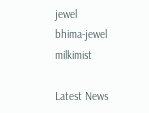jewel
bhima-jewel
milkimist

Latest News